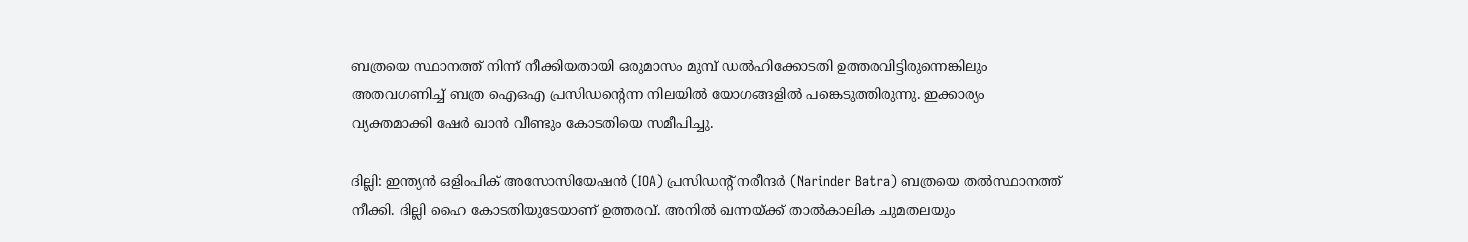ബത്രയെ സ്ഥാനത്ത് നിന്ന് നീക്കിയതായി ഒരുമാസം മുമ്പ് ഡല്‍ഹിക്കോടതി ഉത്തരവിട്ടിരുന്നെങ്കിലും അതവഗണിച്ച് ബത്ര ഐഒഎ പ്രസിഡന്റെന്ന നിലയില്‍ യോഗങ്ങളില്‍ പങ്കെടുത്തിരുന്നു. ഇക്കാര്യം വ്യക്തമാക്കി ഷേര്‍ ഖാന്‍ വീണ്ടും കോടതിയെ സമീപിച്ചു.

ദില്ലി: ഇന്ത്യന്‍ ഒളിംപിക് അസോസിയേഷന്‍ (IOA) പ്രസിഡന്റ് നരീന്ദര്‍ (Narinder Batra) ബത്രയെ തല്‍സ്ഥാനത്ത് നീക്കി. ദില്ലി ഹൈ കോടതിയുടേയാണ് ഉത്തരവ്. അനില്‍ ഖന്നയ്ക്ക് താല്‍കാലിക ചുമതലയും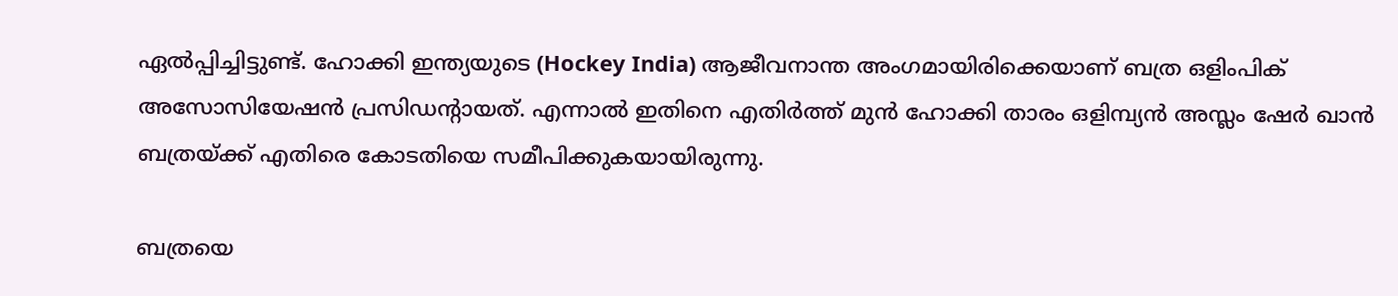ഏല്‍പ്പിച്ചിട്ടുണ്ട്. ഹോക്കി ഇന്ത്യയുടെ (Hockey India) ആജീവനാന്ത അംഗമായിരിക്കെയാണ് ബത്ര ഒളിംപിക് അസോസിയേഷന്‍ പ്രസിഡന്റായത്. എന്നാല്‍ ഇതിനെ എതിര്‍ത്ത് മുന്‍ ഹോക്കി താരം ഒളിമ്പ്യന്‍ അസ്ലം ഷേര്‍ ഖാന്‍ ബത്രയ്ക്ക് എതിരെ കോടതിയെ സമീപിക്കുകയായിരുന്നു.

ബത്രയെ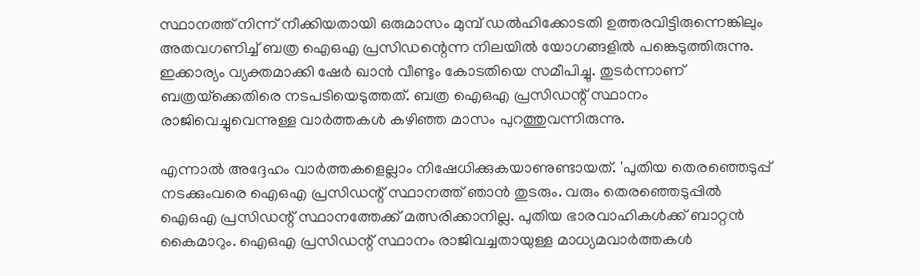സ്ഥാനത്ത് നിന്ന് നീക്കിയതായി ഒരുമാസം മുമ്പ് ഡല്‍ഹിക്കോടതി ഉത്തരവിട്ടിരുന്നെങ്കിലും അതവഗണിച്ച് ബത്ര ഐഒഎ പ്രസിഡന്റെന്ന നിലയില്‍ യോഗങ്ങളില്‍ പങ്കെടുത്തിരുന്നു. ഇക്കാര്യം വ്യക്തമാക്കി ഷേര്‍ ഖാന്‍ വീണ്ടും കോടതിയെ സമീപിച്ചു. തുടര്‍ന്നാണ് ബത്രയ്‌ക്കെതിരെ നടപടിയെടുത്തത്. ബത്ര ഐഒഎ പ്രസിഡന്റ് സ്ഥാനം രാജിവെച്ചുവെന്നുള്ള വാര്‍ത്തകള്‍ കഴിഞ്ഞ മാസം പുറത്തുവന്നിരുന്നു.

എന്നാല്‍ അദ്ദേഹം വാര്‍ത്തകളെല്ലാം നിഷേധിക്കുകയാണുണ്ടായത്. 'പുതിയ തെരഞ്ഞെടുപ്പ് നടക്കുംവരെ ഐഒഎ പ്രസിഡന്റ് സ്ഥാനത്ത് ഞാന്‍ തുടരും. വരും തെരഞ്ഞെടുപ്പില്‍ ഐഒഎ പ്രസിഡന്റ് സ്ഥാനത്തേക്ക് മത്സരിക്കാനില്ല. പുതിയ ഭാരവാഹികള്‍ക്ക് ബാറ്റന്‍ കൈമാറും. ഐഒഎ പ്രസിഡന്റ് സ്ഥാനം രാജിവച്ചതായുള്ള മാധ്യമവാര്‍ത്തകള്‍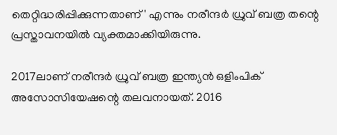തെറ്റിദ്ധരിപ്പിക്കുന്നതാണ്' എന്നും നരീന്ദര്‍ ധ്രുവ് ബത്ര തന്റെ പ്രസ്താവനയില്‍ വ്യക്തമാക്കിയിരുന്നു.

2017ലാണ് നരീന്ദര്‍ ധ്രുവ് ബത്ര ഇന്ത്യന്‍ ഒളിംപിക് അസോസിയേഷന്റെ തലവനായത്. 2016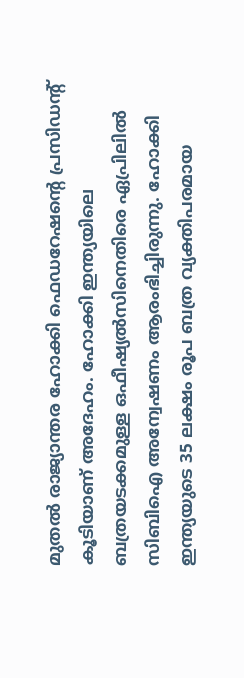മുതല്‍ രാജ്യാന്തര ഹോക്കി ഫെഡറേഷന്റെ പ്രസിഡന്റ് കൂടിയാണ് അദേഹം. ഹോക്കി ഇന്ത്യയിലെ ബത്രയടക്കമുള്ള ഒഫീഷ്യല്‍സിനെതിരെ ഏപ്രിലില്‍ സിബിഐ അന്വേഷണം ആരംഭിച്ചിരുന്നു. ഹോക്കി ഇന്ത്യയുടെ 35 ലക്ഷം രൂപ ബത്ര വ്യക്തിപരമായ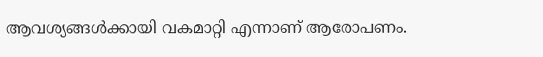ആവശ്യങ്ങള്‍ക്കായി വകമാറ്റി എന്നാണ് ആരോപണം.